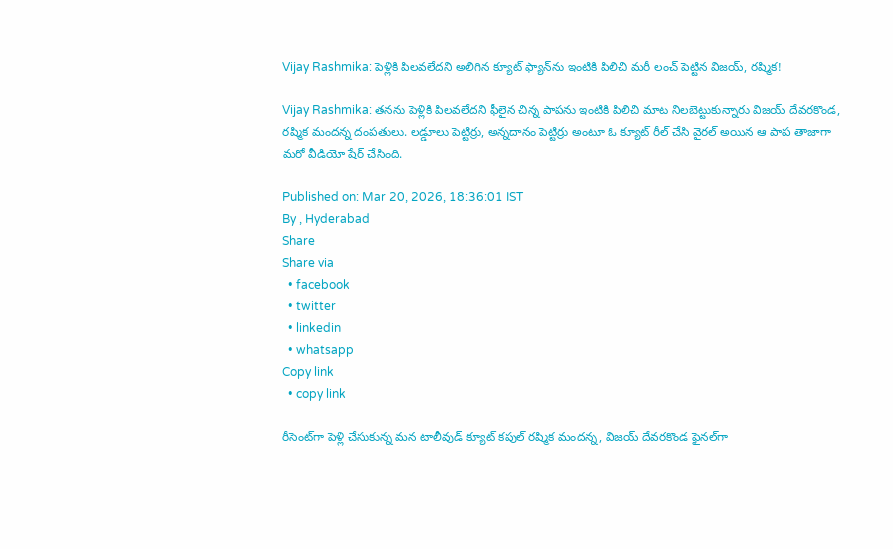Vijay Rashmika: పెళ్లికి పిలవలేదని అలిగిన క్యూట్ ఫ్యాన్‌ను ఇంటికి పిలిచి మరీ లంచ్ పెట్టిన విజయ్, రష్మిక!

Vijay Rashmika: తనను పెళ్లికి పిలవలేదని ఫీలైన చిన్న పాపను ఇంటికి పిలిచి మాట నిలబెట్టుకున్నారు విజయ్ దేవరకొండ, రష్మిక మందన్న దంపతులు. లడ్డూలు పెట్టిర్రు, అన్నదానం పెట్టిర్రు అంటూ ఓ క్యూట్ రీల్ చేసి వైరల్ అయిన ఆ పాప తాజాగా మరో వీడియో షేర్ చేసింది.

Published on: Mar 20, 2026, 18:36:01 IST
By , Hyderabad
Share
Share via
  • facebook
  • twitter
  • linkedin
  • whatsapp
Copy link
  • copy link

రీసెంట్‌గా పెళ్లి చేసుకున్న మన టాలీవుడ్ క్యూట్ కపుల్ రష్మిక మందన్న, విజయ్ దేవరకొండ ఫైనల్‌గా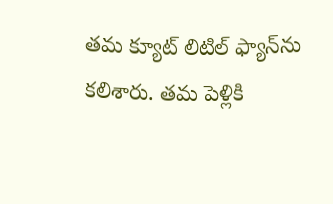తమ క్యూట్ లిటిల్ ఫ్యాన్‌ను కలిశారు. తమ పెళ్లికి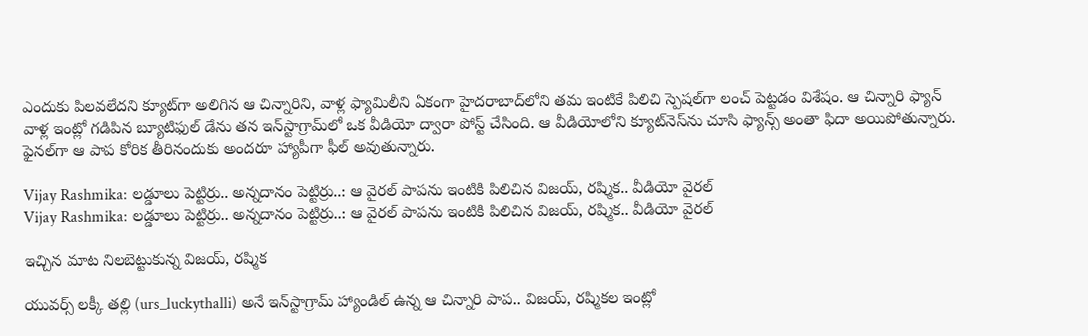ఎందుకు పిలవలేదని క్యూట్‌గా అలిగిన ఆ చిన్నారిని, వాళ్ల ఫ్యామిలీని ఏకంగా హైదరాబాద్‌లోని తమ ఇంటికే పిలిచి స్పెషల్‌గా లంచ్ పెట్టడం విశేషం. ఆ చిన్నారి ఫ్యాన్ వాళ్ల ఇంట్లో గడిపిన బ్యూటిఫుల్ డేను తన ఇన్‌స్టాగ్రామ్‌లో ఒక వీడియో ద్వారా పోస్ట్ చేసింది. ఆ వీడియోలోని క్యూట్‌నెస్‌ను చూసి ఫ్యాన్స్ అంతా ఫిదా అయిపోతున్నారు. ఫైనల్‌గా ఆ పాప కోరిక తీరినందుకు అందరూ హ్యాపీగా ఫీల్ అవుతున్నారు.

Vijay Rashmika: లడ్డూలు పెట్టిర్రు.. అన్నదానం పెట్టిర్రు..: ఆ వైరల్ పాపను ఇంటికి పిలిచిన విజయ్, రష్మిక.. వీడియో వైరల్
Vijay Rashmika: లడ్డూలు పెట్టిర్రు.. అన్నదానం పెట్టిర్రు..: ఆ వైరల్ పాపను ఇంటికి పిలిచిన విజయ్, రష్మిక.. వీడియో వైరల్

ఇచ్చిన మాట నిలబెట్టుకున్న విజయ్, రష్మిక

యువర్స్ లక్కీ తల్లి (urs_luckythalli) అనే ఇన్‌స్టాగ్రామ్ హ్యాండిల్ ఉన్న ఆ చిన్నారి పాప.. విజయ్, రష్మికల ఇంట్లో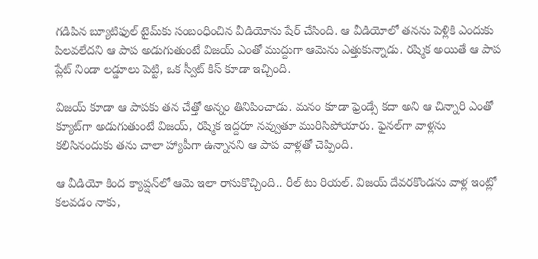గడిపిన బ్యూటిఫుల్ టైమ్‌కు సంబంధించిన వీడియోను షేర్ చేసింది. ఆ వీడియోలో తనను పెళ్లికి ఎందుకు పిలవలేదని ఆ పాప అడుగుతుంటే విజయ్ ఎంతో ముద్దుగా ఆమెను ఎత్తుకున్నాడు. రష్మిక అయితే ఆ పాప ప్లేట్ నిండా లడ్డూలు పెట్టి, ఒక స్వీట్ కిస్ కూడా ఇచ్చింది.

విజయ్ కూడా ఆ పాపకు తన చేత్తో అన్నం తినిపించాడు. మనం కూడా ఫ్రెండ్సే కదా అని ఆ చిన్నారి ఎంతో క్యూట్‌గా అడుగుతుంటే విజయ్, రష్మిక ఇద్దరూ నవ్వుతూ మురిసిపోయారు. ఫైనల్‌గా వాళ్లను కలిసినందుకు తను చాలా హ్యాపీగా ఉన్నానని ఆ పాప వాళ్లతో చెప్పింది.

ఆ వీడియో కింద క్యాప్షన్‌లో ఆమె ఇలా రాసుకొచ్చింది.. రీల్ టు రియల్. విజయ్ దేవరకొండను వాళ్ల ఇంట్లో కలవడం నాకు,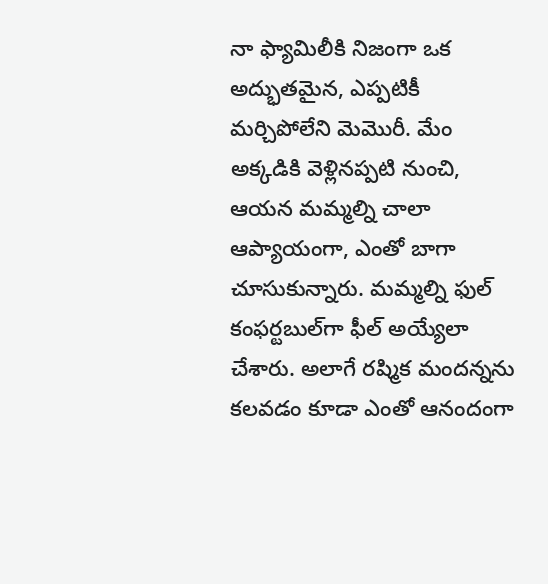నా ఫ్యామిలీకి నిజంగా ఒక అద్భుతమైన, ఎప్పటికీ మర్చిపోలేని మెమొరీ. మేం అక్కడికి వెళ్లినప్పటి నుంచి, ఆయన మమ్మల్ని చాలా ఆప్యాయంగా, ఎంతో బాగా చూసుకున్నారు. మమ్మల్ని ఫుల్ కంఫర్టబుల్‌గా ఫీల్ అయ్యేలా చేశారు. అలాగే రష్మిక మందన్నను కలవడం కూడా ఎంతో ఆనందంగా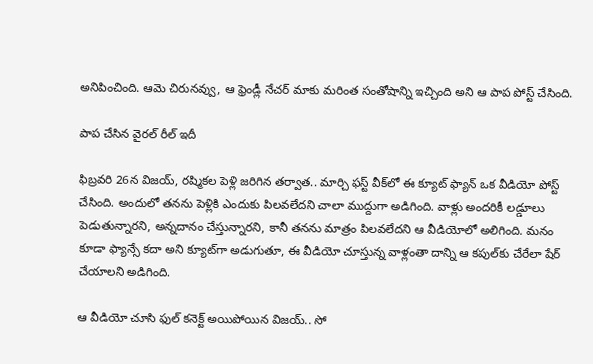అనిపించింది. ఆమె చిరునవ్వు, ఆ ఫ్రెండ్లీ నేచర్ మాకు మరింత సంతోషాన్ని ఇచ్చింది అని ఆ పాప పోస్ట్ చేసింది.

పాప చేసిన వైరల్ రీల్ ఇదీ

ఫిబ్రవరి 26న విజయ్, రష్మికల పెళ్లి జరిగిన తర్వాత.. మార్చి ఫస్ట్ వీక్‌లో ఈ క్యూట్ ఫ్యాన్ ఒక వీడియో పోస్ట్ చేసింది. అందులో తనను పెళ్లికి ఎందుకు పిలవలేదని చాలా ముద్దుగా అడిగింది. వాళ్లు అందరికీ లడ్డూలు పెడుతున్నారని, అన్నదానం చేస్తున్నారని, కానీ తనను మాత్రం పిలవలేదని ఆ వీడియోలో అలిగింది. మనం కూడా ఫ్యాన్సే కదా అని క్యూట్‌గా అడుగుతూ, ఈ వీడియో చూస్తున్న వాళ్లంతా దాన్ని ఆ కపుల్‌కు చేరేలా షేర్ చేయాలని అడిగింది.

ఆ వీడియో చూసి ఫుల్ కనెక్ట్ అయిపోయిన విజయ్.. సో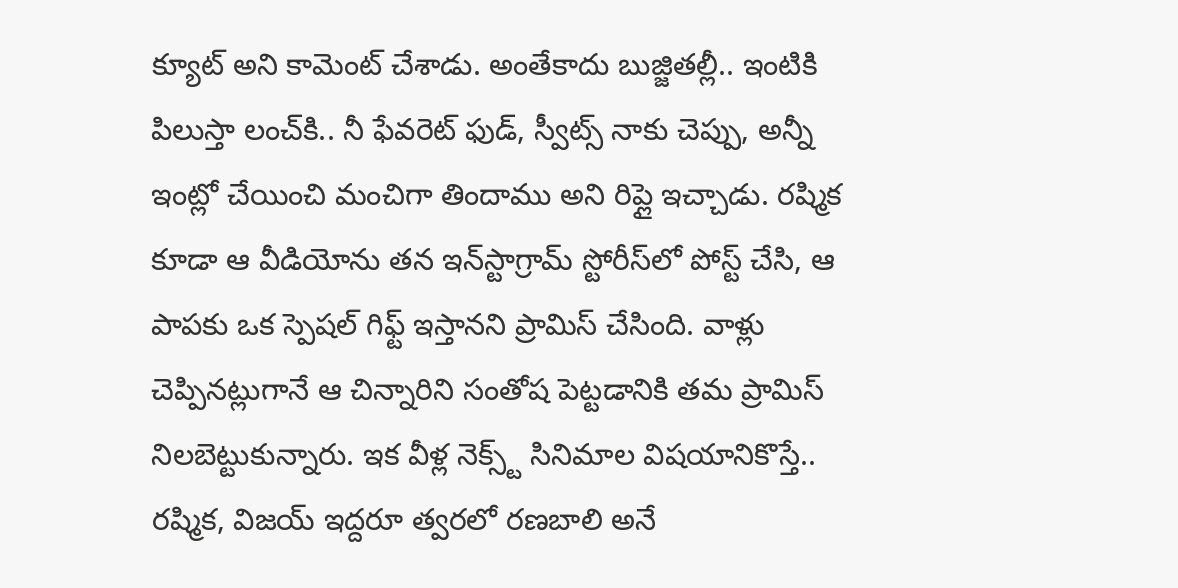క్యూట్ అని కామెంట్ చేశాడు. అంతేకాదు బుజ్జితల్లీ.. ఇంటికి పిలుస్తా లంచ్‌కి.. నీ ఫేవరెట్ ఫుడ్, స్వీట్స్ నాకు చెప్పు, అన్నీ ఇంట్లో చేయించి మంచిగా తిందాము అని రిప్లై ఇచ్చాడు. రష్మిక కూడా ఆ వీడియోను తన ఇన్‌స్టాగ్రామ్ స్టోరీస్‌లో పోస్ట్ చేసి, ఆ పాపకు ఒక స్పెషల్ గిఫ్ట్ ఇస్తానని ప్రామిస్ చేసింది. వాళ్లు చెప్పినట్లుగానే ఆ చిన్నారిని సంతోష పెట్టడానికి తమ ప్రామిస్ నిలబెట్టుకున్నారు. ఇక వీళ్ల నెక్స్ట్ సినిమాల విషయానికొస్తే.. రష్మిక, విజయ్ ఇద్దరూ త్వరలో రణబాలి అనే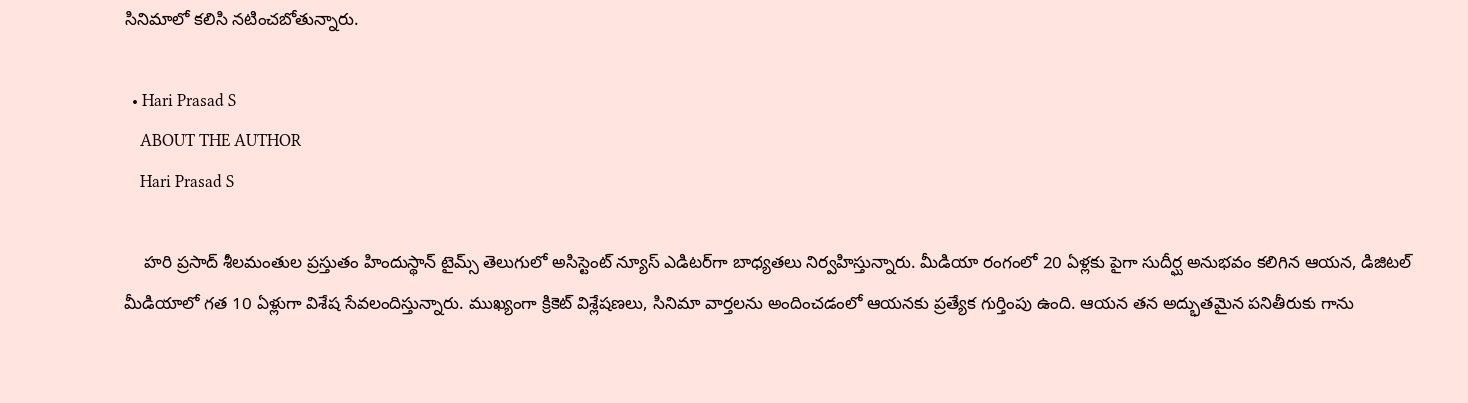సినిమాలో కలిసి నటించబోతున్నారు.

  • Hari Prasad S
    ABOUT THE AUTHOR
    Hari Prasad S

    హరి ప్రసాద్ శీలమంతుల ప్రస్తుతం హిందుస్థాన్ టైమ్స్ తెలుగులో అసిస్టెంట్ న్యూస్ ఎడిటర్‌గా బాధ్యతలు నిర్వహిస్తున్నారు. మీడియా రంగంలో 20 ఏళ్లకు పైగా సుదీర్ఘ అనుభవం కలిగిన ఆయన, డిజిటల్ మీడియాలో గత 10 ఏళ్లుగా విశేష సేవలందిస్తున్నారు. ముఖ్యంగా క్రికెట్ విశ్లేషణలు, సినిమా వార్తలను అందించడంలో ఆయనకు ప్రత్యేక గుర్తింపు ఉంది. ఆయన తన అద్భుతమైన పనితీరుకు గాను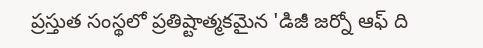ప్రస్తుత సంస్థలో ప్రతిష్టాత్మకమైన 'డిజీ జర్నో ఆఫ్ ది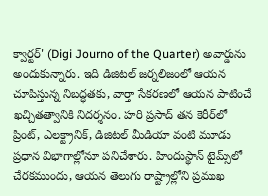క్వార్టర్' (Digi Journo of the Quarter) అవార్డును అందుకున్నారు. ఇది డిజిటల్ జర్నలిజంలో ఆయన చూపిస్తున్న నిబద్ధతకు, వార్తా సేకరణలో ఆయన పాటించే ఖచ్చితత్వానికి నిదర్శనం. హరి ప్రసాద్ తన కెరీర్‌లో ప్రింట్, ఎలక్ట్రానిక్, డిజిటల్ మీడియా వంటి మూడు ప్రధాన విభాగాల్లోనూ పనిచేశారు. హిందుస్థాన్ టైమ్స్‌లో చేరకముందు, ఆయన తెలుగు రాష్ట్రాల్లోని ప్రముఖ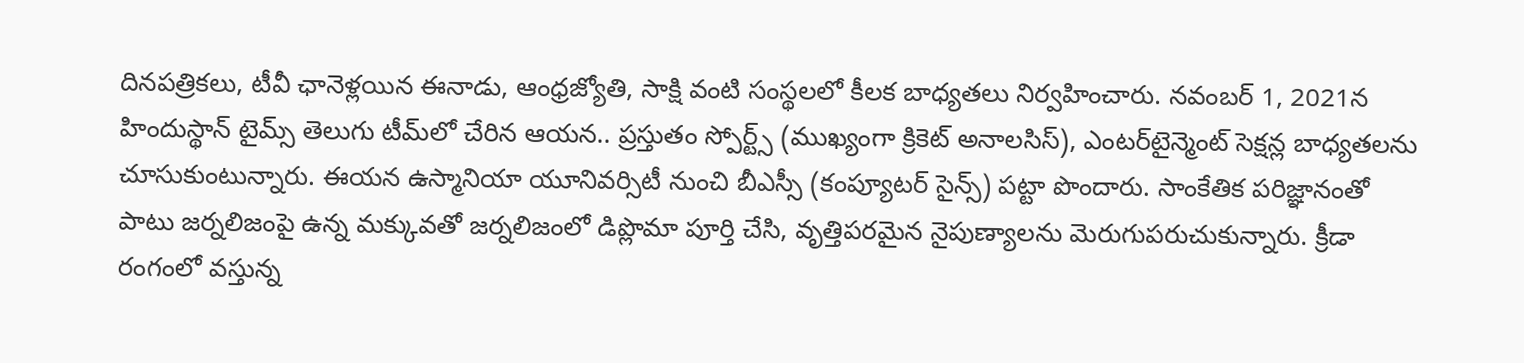దినపత్రికలు, టీవీ ఛానెళ్లయిన ఈనాడు, ఆంధ్రజ్యోతి, సాక్షి వంటి సంస్థలలో కీలక బాధ్యతలు నిర్వహించారు. నవంబర్ 1, 2021న హిందుస్థాన్ టైమ్స్ తెలుగు టీమ్‌లో చేరిన ఆయన.. ప్రస్తుతం స్పోర్ట్స్ (ముఖ్యంగా క్రికెట్ అనాలసిస్), ఎంటర్‌టైన్మెంట్ సెక్షన్ల బాధ్యతలను చూసుకుంటున్నారు. ఈయన ఉస్మానియా యూనివర్సిటీ నుంచి బీఎస్సీ (కంప్యూటర్ సైన్స్) పట్టా పొందారు. సాంకేతిక పరిజ్ఞానంతో పాటు జర్నలిజంపై ఉన్న మక్కువతో జర్నలిజంలో డిప్లొమా పూర్తి చేసి, వృత్తిపరమైన నైపుణ్యాలను మెరుగుపరుచుకున్నారు. క్రీడా రంగంలో వస్తున్న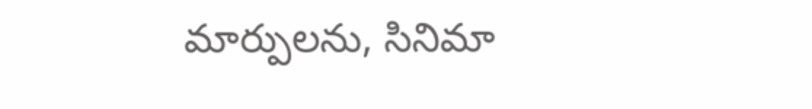మార్పులను, సినిమా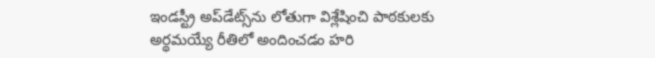ఇండస్ట్రీ అప్‌డేట్స్‌ను లోతుగా విశ్లేషించి పాఠకులకు అర్థమయ్యే రీతిలో అందించడం హరి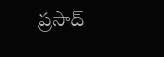ప్రసాద్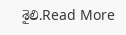శైలి.Read More